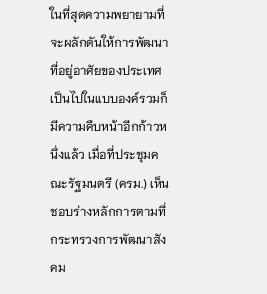ในที่สุดความพยายามที่จะผลักดันให้การพัฒนาที่อยู่อาศัยของประเทศเป็นไปในแบบองค์รวมก็มีความคืบหน้าอีกก้าวหนึ่งแล้ว เมื่อที่ประชุมคณะรัฐมนตรี (ครม.) เห็นชอบร่างหลักการตามที่กระทรวงการพัฒนาสังคม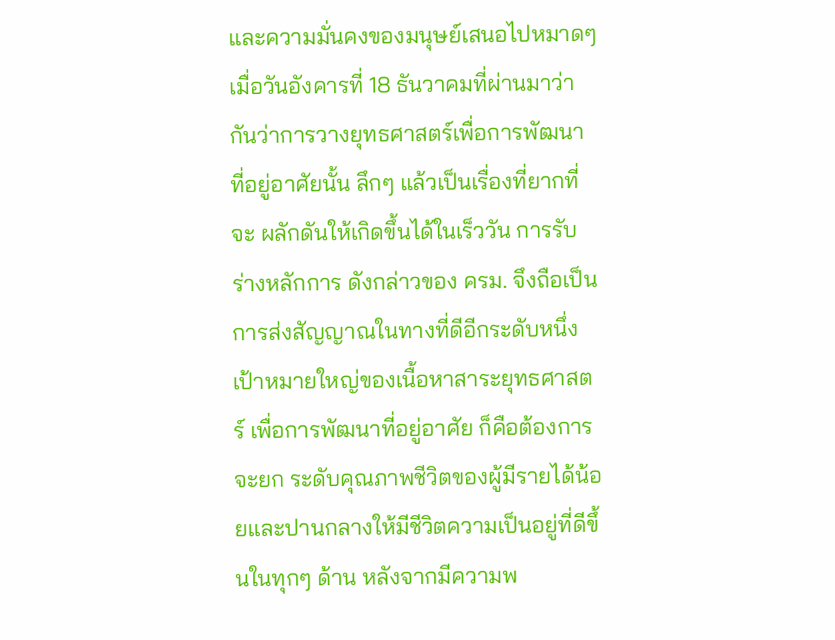และความมั่นคงของมนุษย์เสนอไปหมาดๆ เมื่อวันอังคารที่ 18 ธันวาคมที่ผ่านมาว่ากันว่าการวางยุทธศาสตร์เพื่อการพัฒนาที่อยู่อาศัยนั้น ลึกๆ แล้วเป็นเรื่องที่ยากที่จะ ผลักดันให้เกิดขึ้นได้ในเร็ววัน การรับร่างหลักการ ดังกล่าวของ ครม. จึงถือเป็นการส่งสัญญาณในทางที่ดีอีกระดับหนึ่ง
เป้าหมายใหญ่ของเนื้อหาสาระยุทธศาสตร์ เพื่อการพัฒนาที่อยู่อาศัย ก็คือต้องการจะยก ระดับคุณภาพชีวิตของผู้มีรายได้น้อยและปานกลางให้มีชีวิตความเป็นอยู่ที่ดีขึ้นในทุกๆ ด้าน หลังจากมีความพ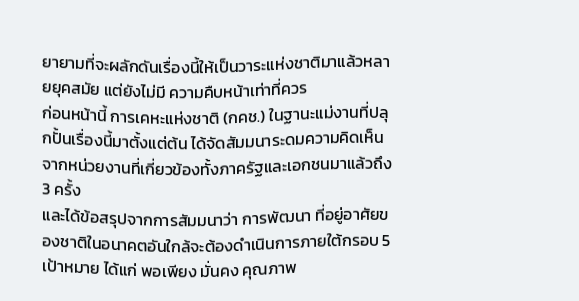ยายามที่จะผลักดันเรื่องนี้ให้เป็นวาระแห่งชาติมาแล้วหลายยุคสมัย แต่ยังไม่มี ความคืบหน้าเท่าที่ควร
ก่อนหน้านี้ การเคหะแห่งชาติ (กคช.) ในฐานะแม่งานที่ปลุกปั้นเรื่องนี้มาตั้งแต่ต้น ได้จัดสัมมนาระดมความคิดเห็นจากหน่วยงานที่เกี่ยวข้องทั้งภาครัฐและเอกชนมาแล้วถึง 3 ครั้ง
และได้ข้อสรุปจากการสัมมนาว่า การพัฒนา ที่อยู่อาศัยของชาติในอนาคตอันใกล้จะต้องดำเนินการภายใต้กรอบ 5 เป้าหมาย ได้แก่ พอเพียง มั่นคง คุณภาพ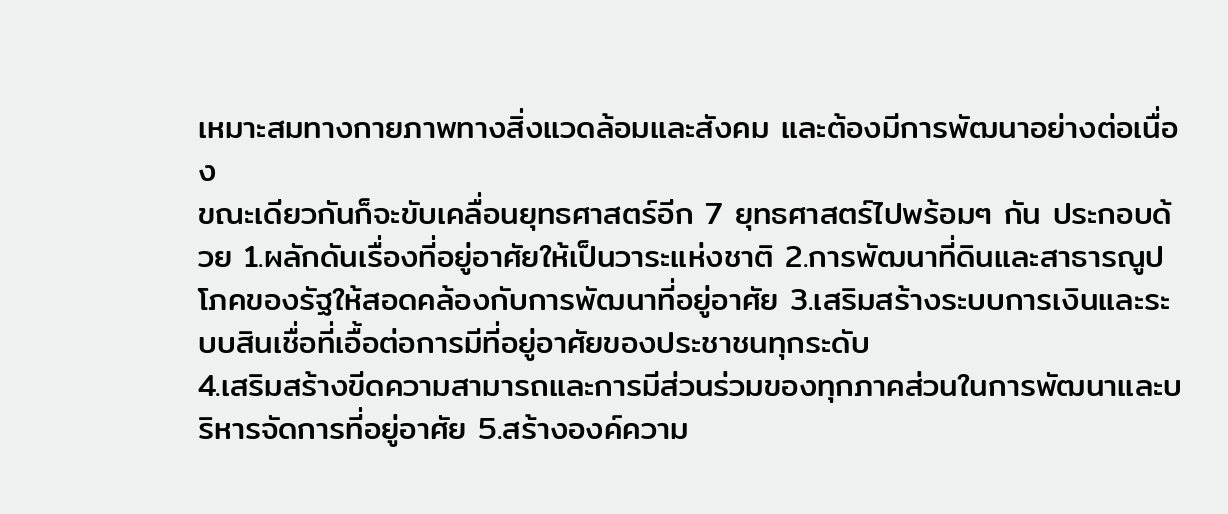เหมาะสมทางกายภาพทางสิ่งแวดล้อมและสังคม และต้องมีการพัฒนาอย่างต่อเนื่อง
ขณะเดียวกันก็จะขับเคลื่อนยุทธศาสตร์อีก 7 ยุทธศาสตร์ไปพร้อมๆ กัน ประกอบด้วย 1.ผลักดันเรื่องที่อยู่อาศัยให้เป็นวาระแห่งชาติ 2.การพัฒนาที่ดินและสาธารณูปโภคของรัฐให้สอดคล้องกับการพัฒนาที่อยู่อาศัย 3.เสริมสร้างระบบการเงินและระบบสินเชื่อที่เอื้อต่อการมีที่อยู่อาศัยของประชาชนทุกระดับ
4.เสริมสร้างขีดความสามารถและการมีส่วนร่วมของทุกภาคส่วนในการพัฒนาและบริหารจัดการที่อยู่อาศัย 5.สร้างองค์ความ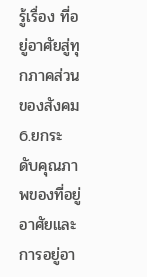รู้เรื่อง ที่อยู่อาศัยสู่ทุกภาคส่วนของสังคม 6.ยกระดับคุณภาพของที่อยู่อาศัยและการอยู่อา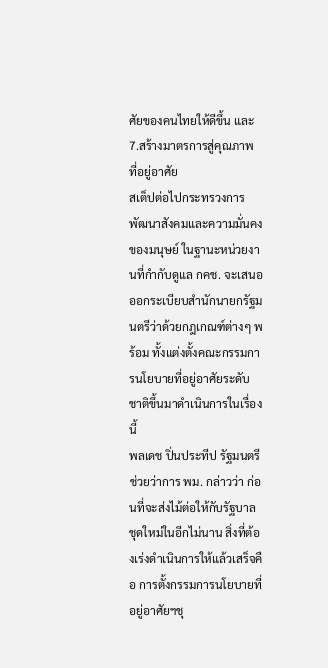ศัยของคนไทยให้ดีขึ้น และ 7.สร้างมาตรการสู่คุณภาพ ที่อยู่อาศัย
สเต็ปต่อไปกระทรวงการพัฒนาสังคมและความมั่นคงของมนุษย์ ในฐานะหน่วยงานที่กำกับดูแล กคช. จะเสนอออกระเบียบสำนักนายกรัฐมนตรีว่าด้วยกฎเกณฑ์ต่างๆ พร้อม ทั้งแต่งตั้งคณะกรรมการนโยบายที่อยู่อาศัยระดับชาติขึ้นมาดำเนินการในเรื่องนี้
พลเดช ปิ่นประทีป รัฐมนตรีช่วยว่าการ พม. กล่าวว่า ก่อนที่จะส่งไม้ต่อให้กับรัฐบาล ชุดใหม่ในอีกไม่นาน สิ่งที่ต้องเร่งดำเนินการให้แล้วเสร็จคือ การตั้งกรรมการนโยบายที่อยู่อาศัยฯชุ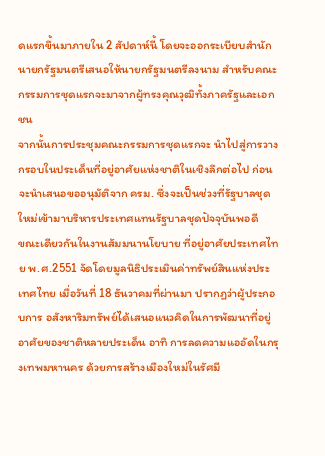ดแรกขึ้นมาภายใน 2 สัปดาห์นี้ โดยจะออกระเบียบสำนักนายกรัฐมนตรีเสนอให้นายกรัฐมนตรีลงนาม สำหรับคณะกรรมการชุดแรกจะมาจากผู้ทรงคุณวุฒิทั้งภาครัฐและเอกชน
จากนั้นการประชุมคณะกรรมการชุดแรกจะ นำไปสู่การวางกรอบในประเด็นที่อยู่อาศัยแห่งชาติในเชิงลึกต่อไป ก่อนจะนำเสนอขออนุมัติจาก ครม. ซึ่งจะเป็นช่วงที่รัฐบาลชุดใหม่เข้ามาบริหารประเทศแทนรัฐบาลชุดปัจจุบันพอดี
ขณะเดียวกันในงานสัมมนานโยบาย ที่อยู่อาศัยประเทศไทย พ.ศ.2551 จัดโดยมูลนิธิประเมินค่าทรัพย์สินแห่งประเทศไทย เมื่อวันที่ 18 ธันวาคมที่ผ่านมา ปรากฏว่าผู้ประกอบการ อสังหาริมทรัพย์ได้เสนอแนวคิดในการพัฒนาที่อยู่อาศัยของชาติหลายประเด็น อาทิ การลดความแออัดในกรุงเทพมหานคร ด้วยการสร้างเมืองใหม่ในรัศมี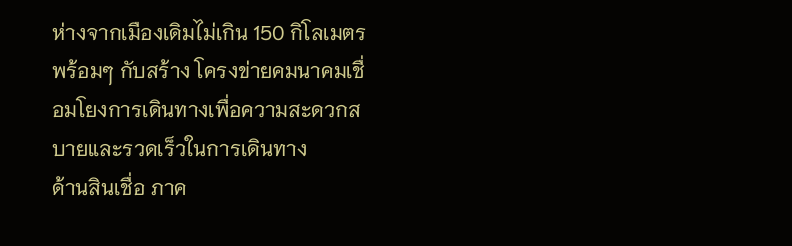ห่างจากเมืองเดิมไม่เกิน 150 กิโลเมตร พร้อมๆ กับสร้าง โครงข่ายคมนาคมเชื่อมโยงการเดินทางเพื่อความสะดวกสบายและรวดเร็วในการเดินทาง
ด้านสินเชื่อ ภาค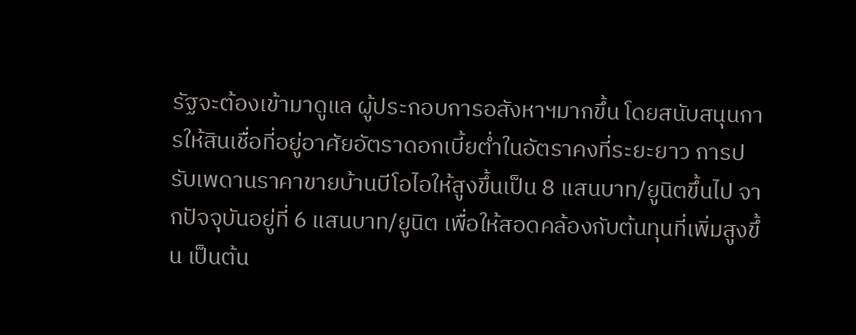รัฐจะต้องเข้ามาดูแล ผู้ประกอบการอสังหาฯมากขึ้น โดยสนับสนุนการให้สินเชื่อที่อยู่อาศัยอัตราดอกเบี้ยต่ำในอัตราคงที่ระยะยาว การปรับเพดานราคาขายบ้านบีโอไอให้สูงขึ้นเป็น 8 แสนบาท/ยูนิตขึ้นไป จากปัจจุบันอยู่ที่ 6 แสนบาท/ยูนิต เพื่อให้สอดคล้องกับต้นทุนที่เพิ่มสูงขึ้น เป็นต้น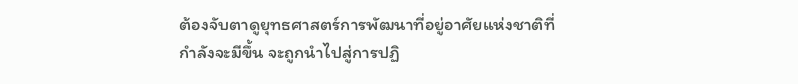ต้องจับตาดูยุทธศาสตร์การพัฒนาที่อยู่อาศัยแห่งชาติที่กำลังจะมีขึ้น จะถูกนำไปสู่การปฏิ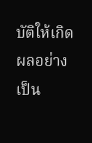บัติให้เกิดผลอย่างเป็น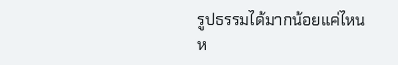รูปธรรมได้มากน้อยแค่ไหน
ห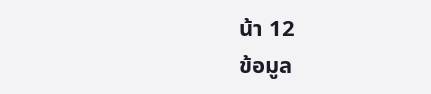น้า 12
ข้อมูล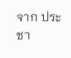จาก ประชา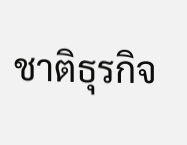ชาติธุรกิจ